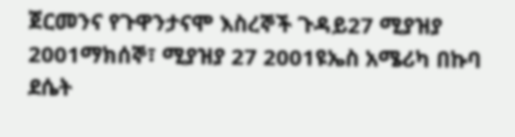ጀርመንና የጉዋንታናሞ እስረኞች ጉዳይ27 ሚያዝያ 2001ማክሰኞ፣ ሚያዝያ 27 2001ዩኤስ አሜሪካ በኩባ ደሴት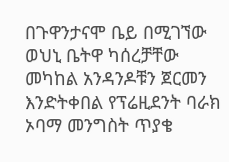በጉዋንታናሞ ቤይ በሚገኘው ወህኒ ቤትዋ ካሰረቻቸው መካከል አንዳንዶቹን ጀርመን እንድትቀበል የፕሬዚደንት ባራክ ኦባማ መንግስት ጥያቄ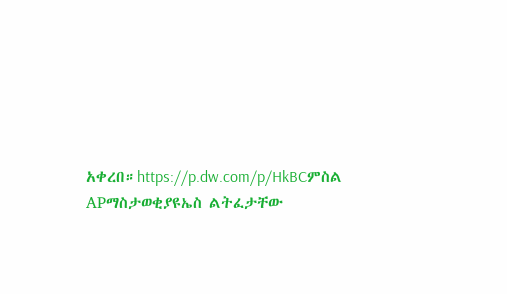አቀረበ።https://p.dw.com/p/HkBCምስል APማስታወቂያዩኤስ ልትፈታቸው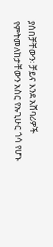ያሰበቻቸውን፡ ቻይና እንደ አሸባሪዎች የምትመለከታቸውን አስር የኡጊሁር ጎሳ የሆኑ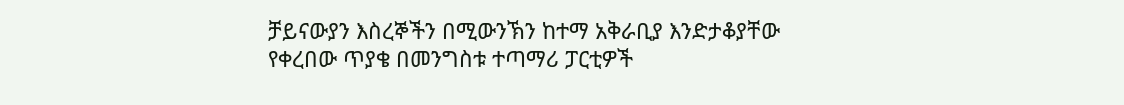ቻይናውያን እስረኞችን በሚውንኽን ከተማ አቅራቢያ እንድታቆያቸው የቀረበው ጥያቄ በመንግስቱ ተጣማሪ ፓርቲዎች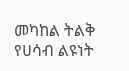መካከል ትልቅ የሀሳብ ልዩነት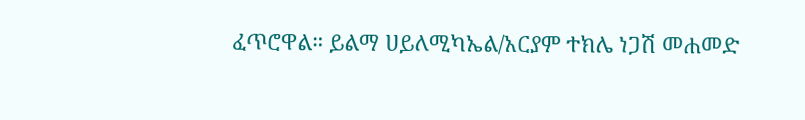ፈጥሮዋል። ይልማ ሀይለሚካኤል/አርያም ተክሌ ነጋሽ መሐመድ